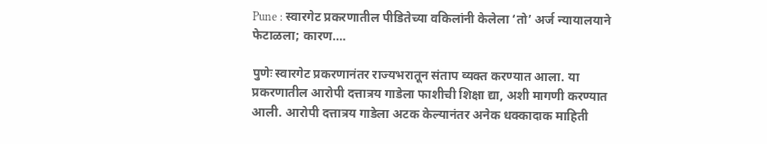Pune : स्वारगेट प्रकरणातील पीडितेच्या वकिलांनी केलेला ‘तो’ अर्ज न्यायालयाने फेटाळला; कारण….

पुणेः स्वारगेट प्रकरणानंतर राज्यभरातून संताप व्यक्त करण्यात आला. या प्रकरणातील आरोपी दत्तात्रय गाडेला फाशीची शिक्षा द्या, अशी मागणी करण्यात आली. आरोपी दत्तात्रय गाडेला अटक केल्यानंतर अनेक धक्कादाक माहिती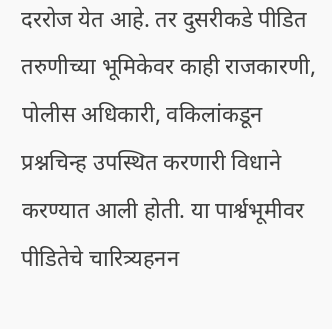दररोज येत आहे. तर दुसरीकडे पीडित तरुणीच्या भूमिकेवर काही राजकारणी, पोलीस अधिकारी, वकिलांकडून प्रश्नचिन्ह उपस्थित करणारी विधाने करण्यात आली होती. या पार्श्वभूमीवर पीडितेचे चारित्र्यहनन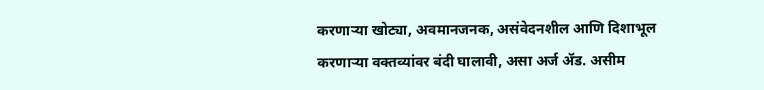करणाऱ्या खोट्या, अवमानजनक, असंवेदनशील आणि दिशाभूल करणाऱ्या वक्तव्यांवर बंदी घालावी, असा अर्ज ॲड. असीम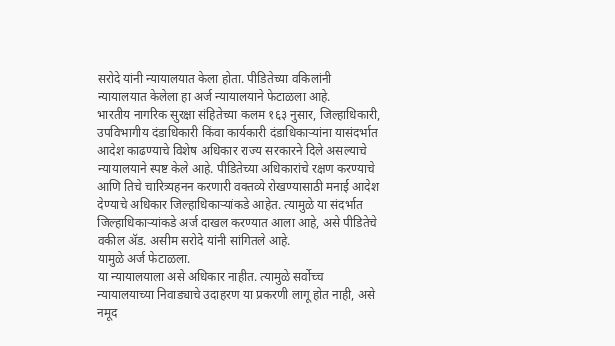सरोदे यांनी न्यायालयात केला होता. पीडितेच्या वकिलांनी न्यायालयात केलेला हा अर्ज न्यायालयाने फेटाळला आहे.
भारतीय नागरिक सुरक्षा संहितेच्या कलम १६३ नुसार, जिल्हाधिकारी, उपविभागीय दंडाधिकारी किंवा कार्यकारी दंडाधिकाऱ्यांना यासंदर्भात आदेश काढण्याचे विशेष अधिकार राज्य सरकारने दिले असल्याचे न्यायालयाने स्पष्ट केले आहे. पीडितेच्या अधिकारांचे रक्षण करण्याचे आणि तिचे चारित्र्यहनन करणारी वक्तव्ये रोखण्यासाठी मनाई आदेश देण्याचे अधिकार जिल्हाधिकाऱ्यांकडे आहेत. त्यामुळे या संदर्भात जिल्हाधिकाऱ्यांकडे अर्ज दाखल करण्यात आला आहे, असे पीडितेचे वकील ॲड. असीम सरोदे यांनी सांगितले आहे.
यामुळे अर्ज फेटाळला.
या न्यायालयाला असे अधिकार नाहीत. त्यामुळे सर्वोच्च न्यायालयाच्या निवाड्याचे उदाहरण या प्रकरणी लागू होत नाही, असे नमूद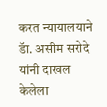करत न्यायालयाने डॅा. असीम सरोदे यांनी दाखल केलेला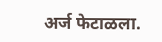अर्ज फेटाळला.